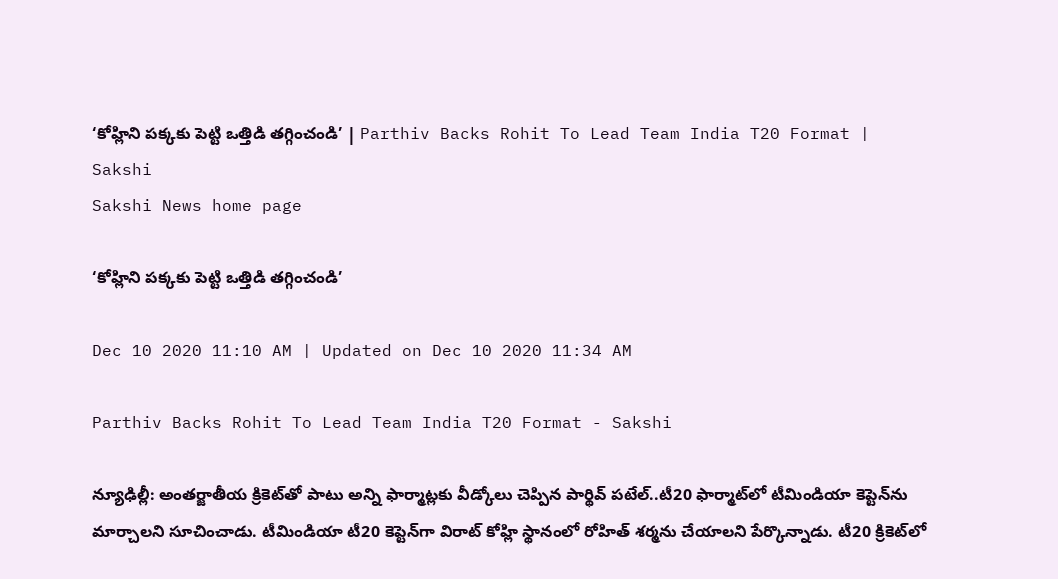‘కోహ్లిని పక్కకు పెట్టి ఒత్తిడి తగ్గించండి’ | Parthiv Backs Rohit To Lead Team India T20 Format | Sakshi
Sakshi News home page

‘కోహ్లిని పక్కకు పెట్టి ఒత్తిడి తగ్గించండి’

Dec 10 2020 11:10 AM | Updated on Dec 10 2020 11:34 AM

Parthiv Backs Rohit To Lead Team India T20 Format - Sakshi

న్యూఢిల్లీ: అంతర్జాతీయ క్రికెట్‌తో పాటు అన్ని ఫార్మాట్లకు వీడ్కోలు చెప్పిన పార్థివ్‌ పటేల్‌..టీ20 ఫార్మాట్‌లో టీమిండియా కెప్టెన్‌ను మార్చాలని సూచించాడు. టీమిండియా టీ20 కెప్టెన్‌గా విరాట్‌ కోహ్లి స్థానంలో రోహిత్‌ శర్మను చేయాలని పేర్కొన్నాడు. టీ20 క్రికెట్‌లో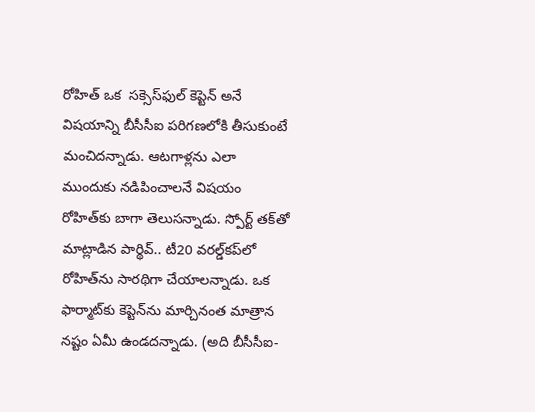రోహిత్‌ ఒక  సక్సెస్‌ఫుల్‌ కెప్టెన్‌ అనే విషయాన్ని బీసీసీఐ పరిగణలోకి తీసుకుంటే మంచిదన్నాడు. ఆటగాళ్లను ఎలా ముందుకు నడిపించాలనే విషయం రోహిత్‌కు బాగా తెలుసన్నాడు. స్పోర్ట్‌ తక్‌తో మాట్లాడిన పార్థివ్‌.. టీ20 వరల్డ్‌కప్‌లో రోహిత్‌ను సారథిగా చేయాలన్నాడు. ఒక ఫార్మాట్‌కు కెప్టెన్‌ను మార్చినంత మాత్రాన నష్టం ఏమీ ఉండదన్నాడు. (అది బీసీసీఐ-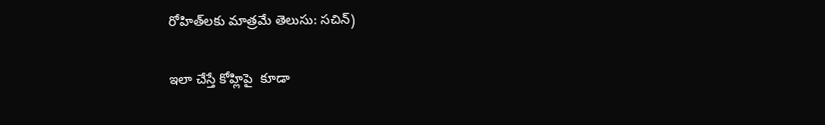రోహిత్‌లకు మాత్రమే తెలుసు: సచిన్‌)

ఇలా చేస్తే కోహ్లిపై  కూడా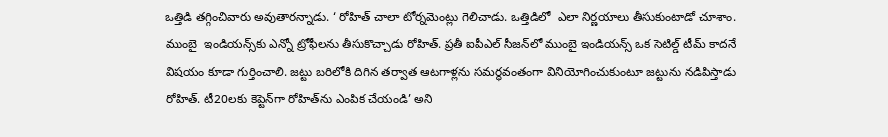ఒత్తిడి తగ్గించివారు అవుతారన్నాడు. ‘ రోహిత్‌ చాలా టోర్నమెంట్లు గెలిచాడు. ఒత్తిడిలో  ఎలా నిర్ణయాలు తీసుకుంటాడో చూశాం. ముంబై  ఇండియన్స్‌కు ఎన్నో ట్రోఫీలను తీసుకొచ్చాడు రోహిత్‌. ప్రతీ ఐపీఎల్‌ సీజన్‌లో ముంబై ఇండియన్స్‌ ఒక సెటిల్డ్‌ టీమ్‌ కాదనే విషయం కూడా గుర్తించాలి. జట్టు బరిలోకి దిగిన తర్వాత ఆటగాళ్లను సమర్ధవంతంగా వినియోగించుకుంటూ జట్టును నడిపిస్తాడు రోహిత్‌. టీ20లకు కెప్టెన్‌గా రోహిత్‌ను ఎంపిక చేయండి’ అని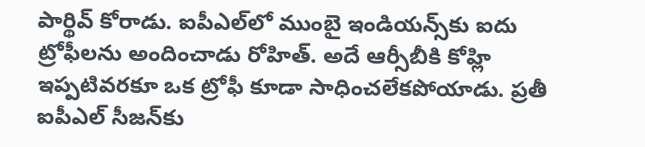పార్థివ్‌ కోరాడు. ఐపీఎల్‌లో ముంబై ఇండియన్స్‌కు ఐదు ట్రోఫీలను అందించాడు రోహిత్‌. అదే ఆర్సీబీకి కోహ్లి ఇప్పటివరకూ ఒక ట్రోఫీ కూడా సాధించలేకపోయాడు. ప్రతీ ఐపీఎల్‌ సీజన్‌కు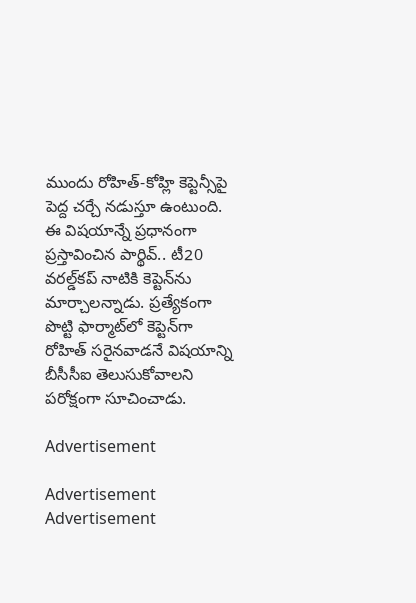ముందు రోహిత్‌-కోహ్లి కెప్టెన్సీపై పెద్ద చర్చే నడుస్తూ ఉంటుంది.  ఈ విషయాన్నే ప్రధానంగా ప్రస్తావించిన పార్థివ్‌.. టీ20 వరల్డ్‌కప్‌ నాటికి కెప్టెన్‌ను మార్చాలన్నాడు. ప్రత్యేకంగా పొట్టి ఫార్మాట్‌లో కెప్టెన్‌గా రోహిత్‌ సరైనవాడనే విషయాన్ని బీసీసీఐ తెలుసుకోవాలని పరోక్షంగా సూచించాడు.

Advertisement

Advertisement
Advertisement